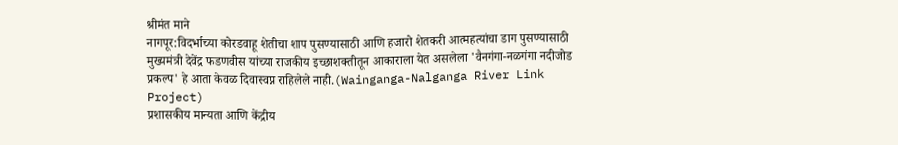श्रीमंत माने
नागपूर:विदर्भाच्या कोरडवाहू शेतीचा शाप पुसण्यासाठी आणि हजारो शेतकरी आत्महत्यांचा डाग पुसण्यासाठी मुख्यमंत्री देवेंद्र फडणवीस यांच्या राजकीय इच्छाशक्तीतून आकाराला येत असलेला 'वैनगंगा-नळगंगा नदीजोड प्रकल्प' हे आता केवळ दिवास्वप्न राहिलेले नाही.(Wainganga-Nalganga River Link Project)
प्रशासकीय मान्यता आणि केंद्रीय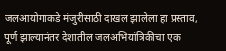जलआयोगाकडे मंजुरीसाठी दाखल झालेला हा प्रस्ताव, पूर्ण झाल्यानंतर देशातील जलअभियांत्रिकीचा एक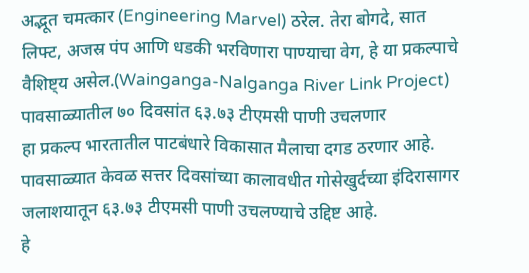अद्भूत चमत्कार (Engineering Marvel) ठरेल. तेरा बोगदे, सात लिफ्ट, अजस्र पंप आणि धडकी भरविणारा पाण्याचा वेग, हे या प्रकल्पाचे वैशिष्ट्य असेल.(Wainganga-Nalganga River Link Project)
पावसाळ्यातील ७० दिवसांत ६३.७३ टीएमसी पाणी उचलणार
हा प्रकल्प भारतातील पाटबंधारे विकासात मैलाचा दगड ठरणार आहे. पावसाळ्यात केवळ सत्तर दिवसांच्या कालावधीत गोसेखुर्दच्या इंदिरासागर जलाशयातून ६३.७३ टीएमसी पाणी उचलण्याचे उद्दिष्ट आहे.
हे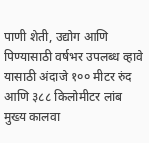पाणी शेती, उद्योग आणि पिण्यासाठी वर्षभर उपलब्ध व्हावे यासाठी अंदाजे १०० मीटर रुंद आणि ३८८ किलोमीटर लांब मुख्य कालवा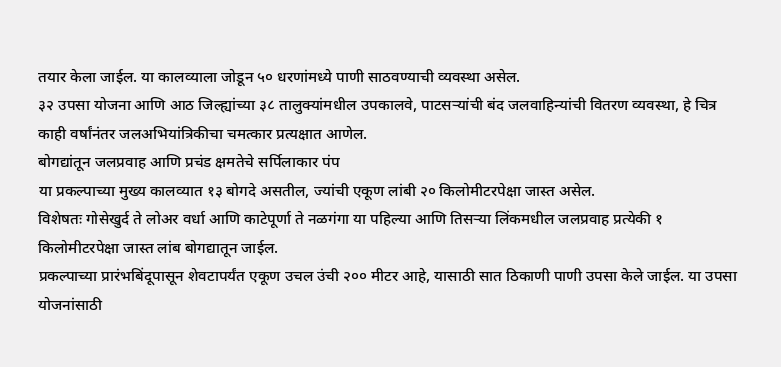तयार केला जाईल. या कालव्याला जोडून ५० धरणांमध्ये पाणी साठवण्याची व्यवस्था असेल.
३२ उपसा योजना आणि आठ जिल्ह्यांच्या ३८ तालुक्यांमधील उपकालवे, पाटसऱ्यांची बंद जलवाहिन्यांची वितरण व्यवस्था, हे चित्र काही वर्षांनंतर जलअभियांत्रिकीचा चमत्कार प्रत्यक्षात आणेल.
बोगद्यांतून जलप्रवाह आणि प्रचंड क्षमतेचे सर्पिलाकार पंप
या प्रकल्पाच्या मुख्य कालव्यात १३ बोगदे असतील, ज्यांची एकूण लांबी २० किलोमीटरपेक्षा जास्त असेल.
विशेषतः गोसेखुर्द ते लोअर वर्धा आणि काटेपूर्णा ते नळगंगा या पहिल्या आणि तिसऱ्या लिंकमधील जलप्रवाह प्रत्येकी १ किलोमीटरपेक्षा जास्त लांब बोगद्यातून जाईल.
प्रकल्पाच्या प्रारंभबिंदूपासून शेवटापर्यंत एकूण उचल उंची २०० मीटर आहे, यासाठी सात ठिकाणी पाणी उपसा केले जाईल. या उपसा योजनांसाठी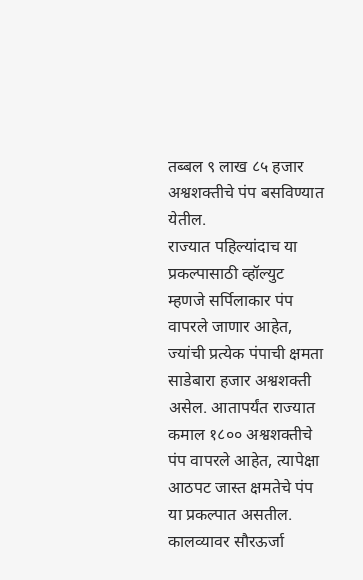तब्बल ९ लाख ८५ हजार अश्वशक्तीचे पंप बसविण्यात येतील.
राज्यात पहिल्यांदाच या प्रकल्पासाठी व्हॉल्युट म्हणजे सर्पिलाकार पंप वापरले जाणार आहेत, ज्यांची प्रत्येक पंपाची क्षमता साडेबारा हजार अश्वशक्ती असेल. आतापर्यंत राज्यात कमाल १८०० अश्वशक्तीचे पंप वापरले आहेत, त्यापेक्षा आठपट जास्त क्षमतेचे पंप या प्रकल्पात असतील.
कालव्यावर सौरऊर्जा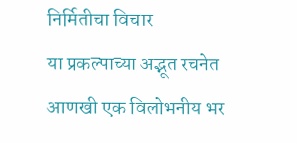निर्मितीचा विचार
या प्रकल्पाच्या अद्भूत रचनेत आणखी एक विलोभनीय भर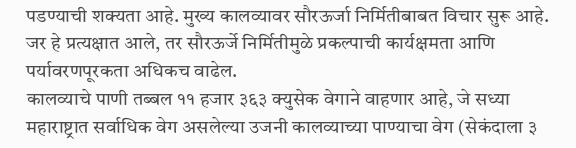पडण्याची शक्यता आहे. मुख्य कालव्यावर सौरऊर्जा निर्मितीबाबत विचार सुरू आहे. जर हे प्रत्यक्षात आले, तर सौरऊर्जे निर्मितीमुळे प्रकल्पाची कार्यक्षमता आणि पर्यावरणपूरकता अधिकच वाढेल.
कालव्याचे पाणी तब्बल ११ हजार ३६३ क्युसेक वेगाने वाहणार आहे, जे सध्या महाराष्ट्रात सर्वाधिक वेग असलेल्या उजनी कालव्याच्या पाण्याचा वेग (सेकंदाला ३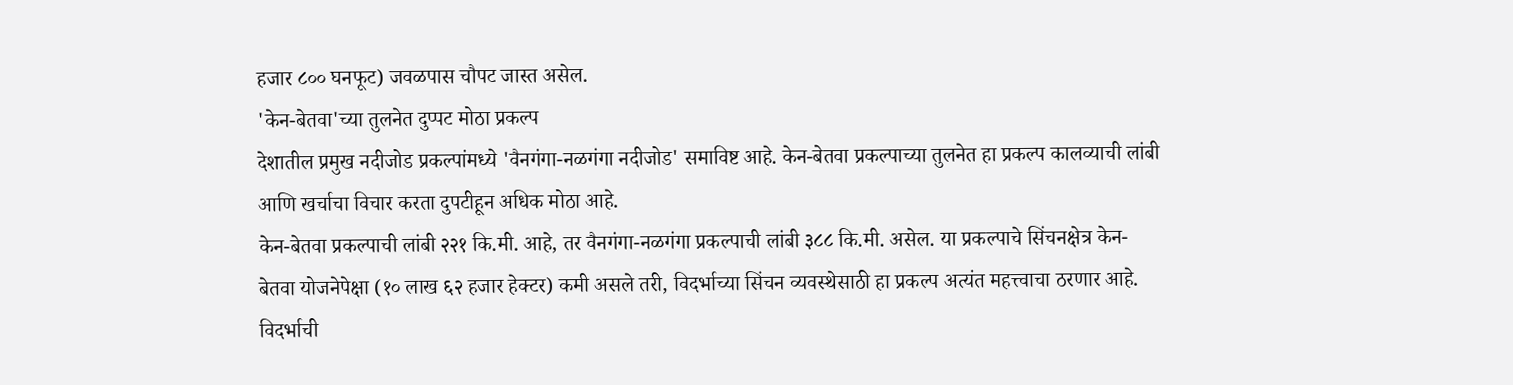हजार ८०० घनफूट) जवळपास चौपट जास्त असेल.
'केन-बेतवा'च्या तुलनेत दुप्पट मोठा प्रकल्प
देशातील प्रमुख नदीजोड प्रकल्पांमध्ये 'वैनगंगा-नळगंगा नदीजोड' समाविष्ट आहे. केन-बेतवा प्रकल्पाच्या तुलनेत हा प्रकल्प कालव्याची लांबी आणि खर्चाचा विचार करता दुपटीहून अधिक मोठा आहे.
केन-बेतवा प्रकल्पाची लांबी २२१ कि.मी. आहे, तर वैनगंगा-नळगंगा प्रकल्पाची लांबी ३८८ कि.मी. असेल. या प्रकल्पाचे सिंचनक्षेत्र केन-बेतवा योजनेपेक्षा (१० लाख ६२ हजार हेक्टर) कमी असले तरी, विदर्भाच्या सिंचन व्यवस्थेसाठी हा प्रकल्प अत्यंत महत्त्वाचा ठरणार आहे.
विदर्भाची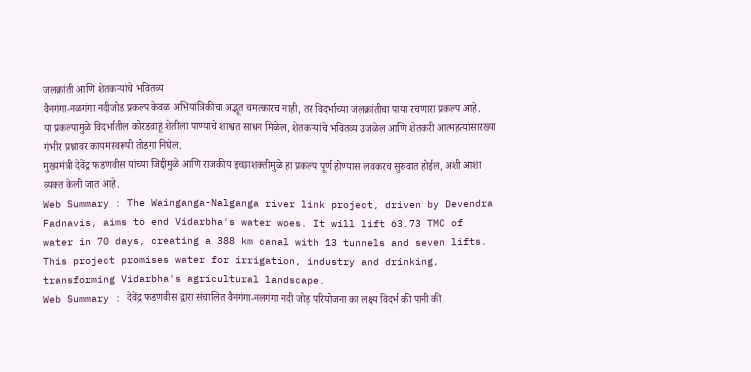जलक्रांती आणि शेतकऱ्यांचे भवितव्य
वैनगंगा-नळगंगा नदीजोड प्रकल्प केवळ अभियांत्रिकीचा अद्भूत चमत्कारच नाही, तर विदर्भाच्या जलक्रांतीचा पाया रचणारा प्रकल्प आहे.
या प्रकल्पामुळे विदर्भातील कोरडवाहू शेतीला पाण्याचे शाश्वत साधन मिळेल, शेतकऱ्यांचे भवितव्य उजळेल आणि शेतकरी आत्महत्यांसारख्या गंभीर प्रश्नावर कायमस्वरूपी तोडगा निघेल.
मुख्यमंत्री देवेंद्र फडणवीस यांच्या जिद्दीमुळे आणि राजकीय इच्छाशक्तीमुळे हा प्रकल्प पूर्ण होण्यास लवकरच सुरुवात होईल, अशी आशा व्यक्त केली जात आहे.
Web Summary : The Wainganga-Nalganga river link project, driven by Devendra Fadnavis, aims to end Vidarbha's water woes. It will lift 63.73 TMC of water in 70 days, creating a 388 km canal with 13 tunnels and seven lifts. This project promises water for irrigation, industry and drinking, transforming Vidarbha's agricultural landscape.
Web Summary : देवेंद्र फडणवीस द्वारा संचालित वैनगंगा-नलगंगा नदी जोड़ परियोजना का लक्ष्य विदर्भ की पानी की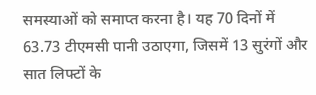समस्याओं को समाप्त करना है। यह 70 दिनों में 63.73 टीएमसी पानी उठाएगा, जिसमें 13 सुरंगों और सात लिफ्टों के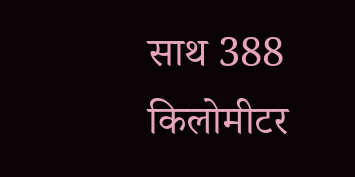साथ 388 किलोमीटर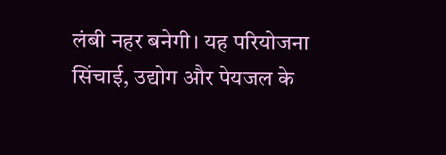लंबी नहर बनेगी। यह परियोजना सिंचाई, उद्योग और पेयजल के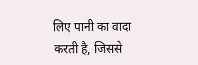लिए पानी का वादा करती है, जिससे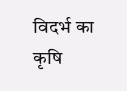विदर्भ का कृषि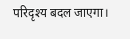परिदृश्य बदल जाएगा।